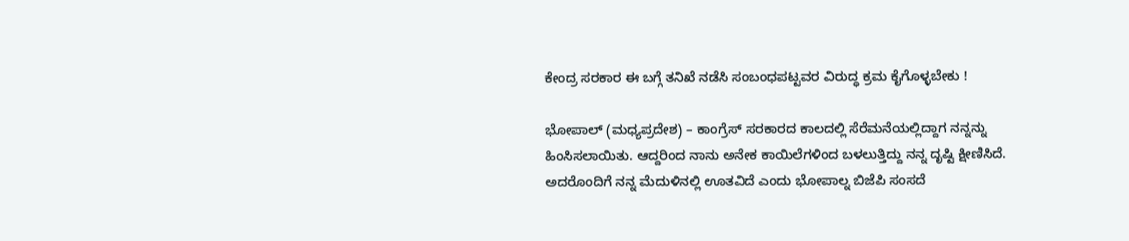ಕೇಂದ್ರ ಸರಕಾರ ಈ ಬಗ್ಗೆ ತನಿಖೆ ನಡೆಸಿ ಸಂಬಂಧಪಟ್ಟವರ ವಿರುದ್ಧ ಕ್ರಮ ಕೈಗೊಳ್ಳಬೇಕು !

ಭೋಪಾಲ್ (ಮಧ್ಯಪ್ರದೇಶ) – ಕಾಂಗ್ರೆಸ್ ಸರಕಾರದ ಕಾಲದಲ್ಲಿ ಸೆರೆಮನೆಯಲ್ಲಿದ್ದಾಗ ನನ್ನನ್ನು ಹಿಂಸಿಸಲಾಯಿತು. ಆದ್ದರಿಂದ ನಾನು ಅನೇಕ ಕಾಯಿಲೆಗಳಿಂದ ಬಳಲುತ್ತಿದ್ದು ನನ್ನ ದೃಷ್ಟಿ ಕ್ಷೀಣಿಸಿದೆ. ಅದರೊಂದಿಗೆ ನನ್ನ ಮೆದುಳಿನಲ್ಲಿ ಊತವಿದೆ ಎಂದು ಭೋಪಾಲ್ನ ಬಿಜೆಪಿ ಸಂಸದೆ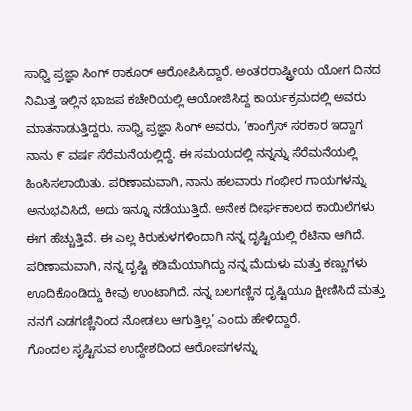ಸಾಧ್ವಿ ಪ್ರಜ್ಞಾ ಸಿಂಗ್ ಠಾಕೂರ್ ಆರೋಪಿಸಿದ್ದಾರೆ. ಅಂತರರಾಷ್ಟ್ರೀಯ ಯೋಗ ದಿನದ ನಿಮಿತ್ತ ಇಲ್ಲಿನ ಭಾಜಪ ಕಚೇರಿಯಲ್ಲಿ ಆಯೋಜಿಸಿದ್ದ ಕಾರ್ಯಕ್ರಮದಲ್ಲಿ ಅವರು ಮಾತನಾಡುತ್ತಿದ್ದರು. ಸಾಧ್ವಿ ಪ್ರಜ್ಞಾ ಸಿಂಗ್ ಅವರು, ‘ಕಾಂಗ್ರೆಸ್ ಸರಕಾರ ಇದ್ದಾಗ ನಾನು ೯ ವರ್ಷ ಸೆರೆಮನೆಯಲ್ಲಿದ್ದೆ. ಈ ಸಮಯದಲ್ಲಿ ನನ್ನನ್ನು ಸೆರೆಮನೆಯಲ್ಲಿ ಹಿಂಸಿಸಲಾಯಿತು. ಪರಿಣಾಮವಾಗಿ, ನಾನು ಹಲವಾರು ಗಂಭೀರ ಗಾಯಗಳನ್ನು ಅನುಭವಿಸಿದೆ, ಅದು ಇನ್ನೂ ನಡೆಯುತ್ತಿದೆ. ಅನೇಕ ದೀರ್ಘಕಾಲದ ಕಾಯಿಲೆಗಳು ಈಗ ಹೆಚ್ಚುತ್ತಿವೆ. ಈ ಎಲ್ಲ ಕಿರುಕುಳಗಳಿಂದಾಗಿ ನನ್ನ ದೃಷ್ಟಿಯಲ್ಲಿ ರೆಟಿನಾ ಆಗಿದೆ. ಪರಿಣಾಮವಾಗಿ, ನನ್ನ ದೃಷ್ಟಿ ಕಡಿಮೆಯಾಗಿದ್ದು ನನ್ನ ಮೆದುಳು ಮತ್ತು ಕಣ್ಣುಗಳು ಊದಿಕೊಂಡಿದ್ದು ಕೀವು ಉಂಟಾಗಿದೆ. ನನ್ನ ಬಲಗಣ್ಣಿನ ದೃಷ್ಟಿಯೂ ಕ್ಷೀಣಿಸಿದೆ ಮತ್ತು ನನಗೆ ಎಡಗಣ್ಣಿನಿಂದ ನೋಡಲು ಆಗುತ್ತಿಲ್ಲ’ ಎಂದು ಹೇಳಿದ್ದಾರೆ.
ಗೊಂದಲ ಸೃಷ್ಟಿಸುವ ಉದ್ದೇಶದಿಂದ ಆರೋಪಗಳನ್ನು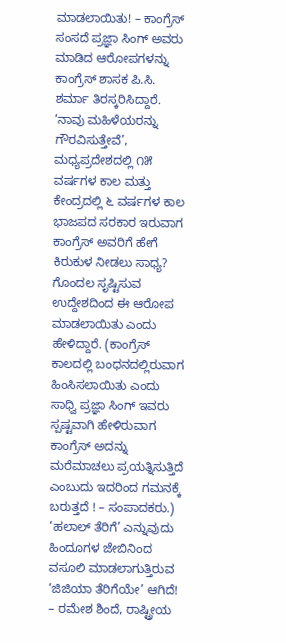ಮಾಡಲಾಯಿತು! – ಕಾಂಗ್ರೆಸ್
ಸಂಸದೆ ಪ್ರಜ್ಞಾ ಸಿಂಗ್ ಅವರು ಮಾಡಿದ ಆರೋಪಗಳನ್ನು ಕಾಂಗ್ರೆಸ್ ಶಾಸಕ ಪಿ.ಸಿ. ಶರ್ಮಾ ತಿರಸ್ಕರಿಸಿದ್ದಾರೆ. ‘ನಾವು ಮಹಿಳೆಯರನ್ನು ಗೌರವಿಸುತ್ತೇವೆ’, ಮಧ್ಯಪ್ರದೇಶದಲ್ಲಿ ೧೫ ವರ್ಷಗಳ ಕಾಲ ಮತ್ತು ಕೇಂದ್ರದಲ್ಲಿ ೬ ವರ್ಷಗಳ ಕಾಲ ಭಾಜಪದ ಸರಕಾರ ಇರುವಾಗ ಕಾಂಗ್ರೆಸ್ ಅವರಿಗೆ ಹೇಗೆ ಕಿರುಕುಳ ನೀಡಲು ಸಾಧ್ಯ? ಗೊಂದಲ ಸೃಷ್ಟಿಸುವ ಉದ್ದೇಶದಿಂದ ಈ ಆರೋಪ ಮಾಡಲಾಯಿತು ಎಂದು ಹೇಳಿದ್ದಾರೆ. (ಕಾಂಗ್ರೆಸ್ ಕಾಲದಲ್ಲಿ ಬಂಧನದಲ್ಲಿರುವಾಗ ಹಿಂಸಿಸಲಾಯಿತು ಎಂದು ಸಾಧ್ವಿ ಪ್ರಜ್ಞಾ ಸಿಂಗ್ ಇವರು ಸ್ಪಷ್ಟವಾಗಿ ಹೇಳಿರುವಾಗ ಕಾಂಗ್ರೆಸ್ ಅದನ್ನು ಮರೆಮಾಚಲು ಪ್ರಯತ್ನಿಸುತ್ತಿದೆ ಎಂಬುದು ಇದರಿಂದ ಗಮನಕ್ಕೆ ಬರುತ್ತದೆ ! – ಸಂಪಾದಕರು.)
‘ಹಲಾಲ್ ತೆರಿಗೆ’ ಎನ್ನುವುದು ಹಿಂದೂಗಳ ಜೇಬಿನಿಂದ ವಸೂಲಿ ಮಾಡಲಾಗುತ್ತಿರುವ ‘ಜಿಜಿಯಾ ತೆರಿಗೆಯೇ’ ಆಗಿದೆ! – ರಮೇಶ ಶಿಂದೆ, ರಾಷ್ಟ್ರೀಯ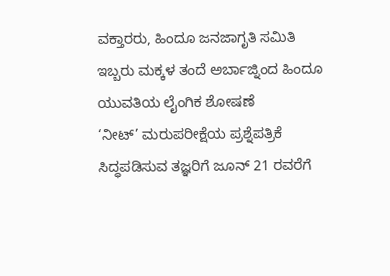ವಕ್ತಾರರು, ಹಿಂದೂ ಜನಜಾಗೃತಿ ಸಮಿತಿ
ಇಬ್ಬರು ಮಕ್ಕಳ ತಂದೆ ಅರ್ಬಾಜ್ನಿಂದ ಹಿಂದೂ ಯುವತಿಯ ಲೈಂಗಿಕ ಶೋಷಣೆ
‘ನೀಟ್’ ಮರುಪರೀಕ್ಷೆಯ ಪ್ರಶ್ನೆಪತ್ರಿಕೆ ಸಿದ್ಧಪಡಿಸುವ ತಜ್ಞರಿಗೆ ಜೂನ್ 21 ರವರೆಗೆ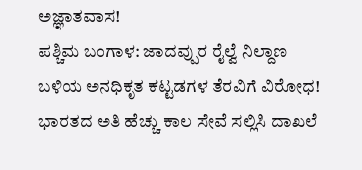ಅಜ್ಞಾತವಾಸ!
ಪಶ್ಚಿಮ ಬಂಗಾಳ: ಜಾದವ್ಪುರ ರೈಲ್ವೆ ನಿಲ್ದಾಣ ಬಳಿಯ ಅನಧಿಕೃತ ಕಟ್ಟಡಗಳ ತೆರವಿಗೆ ವಿರೋಧ!
ಭಾರತದ ಅತಿ ಹೆಚ್ಚು ಕಾಲ ಸೇವೆ ಸಲ್ಲಿಸಿ ದಾಖಲೆ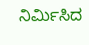ನಿರ್ಮಿಸಿದ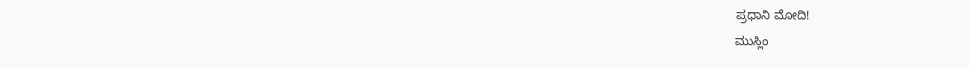ಪ್ರಧಾನಿ ಮೋದಿ!
ಮುಸ್ಲಿಂ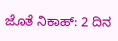ಜೊತೆ ನಿಕಾಹ್: 2 ದಿನ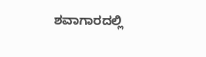ಶವಾಗಾರದಲ್ಲಿ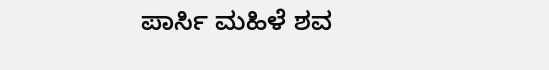ಪಾರ್ಸಿ ಮಹಿಳೆ ಶವ